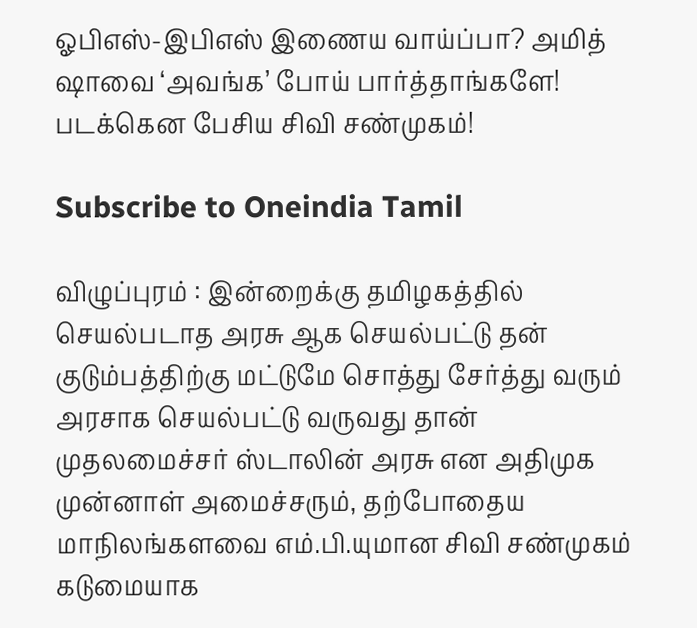ஓபிஎஸ்-இபிஎஸ் இணைய வாய்ப்பா? அமித் ஷாவை ‘அவங்க’ போய் பார்த்தாங்களே! படக்கென பேசிய சிவி சண்முகம்!

Subscribe to Oneindia Tamil

விழுப்புரம் : இன்றைக்கு தமிழகத்தில் செயல்படாத அரசு ஆக செயல்பட்டு தன் குடும்பத்திற்கு மட்டுமே சொத்து சேர்த்து வரும் அரசாக செயல்பட்டு வருவது தான் முதலமைச்சர் ஸ்டாலின் அரசு என அதிமுக முன்னாள் அமைச்சரும், தற்போதைய மாநிலங்களவை எம்.பி.யுமான சிவி சண்முகம் கடுமையாக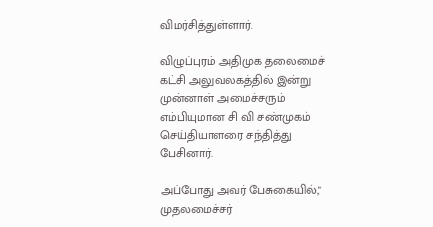விமர்சித்துள்ளார்.

விழுப்புரம் அதிமுக தலைமைச் கட்சி அலுவலகத்தில் இன்று முன்னாள் அமைச்சரும் எம்பியுமான சி வி சண்முகம் செய்தியாளரை சந்தித்து பேசினார்.

அப்போது அவர் பேசுகையில்," முதலமைச்சர்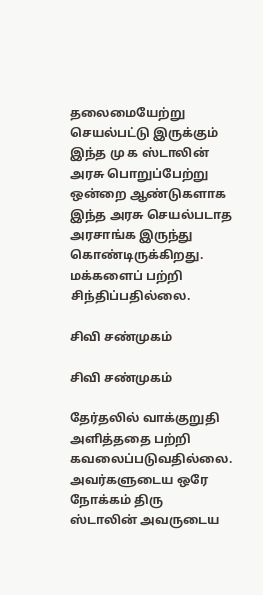தலைமையேற்று செயல்பட்டு இருக்கும் இந்த மு க ஸ்டாலின் அரசு பொறுப்பேற்று ஒன்றை ஆண்டுகளாக இந்த அரசு செயல்படாத அரசாங்க இருந்து கொண்டிருக்கிறது. மக்களைப் பற்றி சிந்திப்பதில்லை.

சிவி சண்முகம்

சிவி சண்முகம்

தேர்தலில் வாக்குறுதி அளித்ததை பற்றி கவலைப்படுவதில்லை. அவர்களுடைய ஒரே நோக்கம் திரு ஸ்டாலின் அவருடைய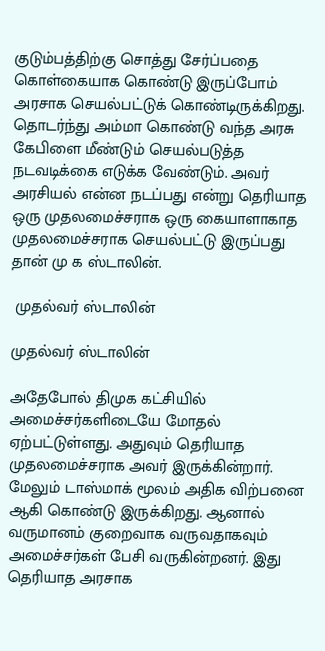குடும்பத்திற்கு சொத்து சேர்ப்பதை கொள்கையாக கொண்டு இருப்போம் அரசாக செயல்பட்டுக் கொண்டிருக்கிறது. தொடர்ந்து அம்மா கொண்டு வந்த அரசு கேபிளை மீண்டும் செயல்படுத்த நடவடிக்கை எடுக்க வேண்டும். அவர் அரசியல் என்ன நடப்பது என்று தெரியாத ஒரு முதலமைச்சராக ஒரு கையாளாகாத முதலமைச்சராக செயல்பட்டு இருப்பது தான் மு க ஸ்டாலின்.

 முதல்வர் ஸ்டாலின்

முதல்வர் ஸ்டாலின்

அதேபோல் திமுக கட்சியில் அமைச்சர்களிடையே மோதல் ஏற்பட்டுள்ளது. அதுவும் தெரியாத முதலமைச்சராக அவர் இருக்கின்றார். மேலும் டாஸ்மாக் மூலம் அதிக விற்பனை ஆகி கொண்டு இருக்கிறது. ஆனால் வருமானம் குறைவாக வருவதாகவும் அமைச்சர்கள் பேசி வருகின்றனர். இது தெரியாத அரசாக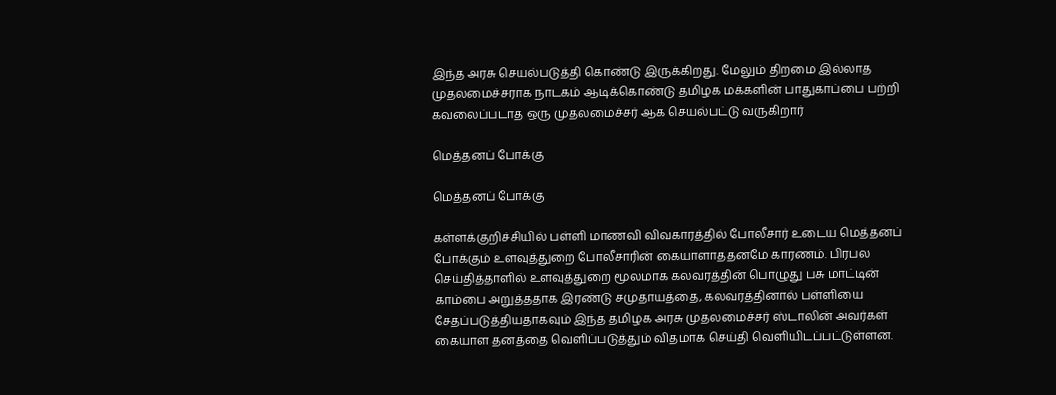இந்த அரசு செயல்படுத்தி கொண்டு இருக்கிறது. மேலும் திறமை இல்லாத முதலமைச்சராக நாடகம் ஆடிக்கொண்டு தமிழக மக்களின் பாதுகாப்பை பற்றி கவலைப்படாத ஒரு முதலமைச்சர் ஆக செயல்பட்டு வருகிறார்

மெத்தனப் போக்கு

மெத்தனப் போக்கு

கள்ளக்குறிச்சியில் பள்ளி மாணவி விவகாரத்தில் போலீசார் உடைய மெத்தனப் போக்கும் உளவுத்துறை போலீசாரின் கையாளாததனமே காரணம். பிரபல செய்தித்தாளில் உளவுத்துறை மூலமாக கலவரத்தின் பொழுது பசு மாட்டின் காம்பை அறுத்ததாக இரண்டு சமுதாயத்தை, கலவரத்தினால் பள்ளியை சேதப்படுத்தியதாகவும் இந்த தமிழக அரசு முதலமைச்சர் ஸ்டாலின் அவர்கள் கையாள தனத்தை வெளிப்படுத்தும் விதமாக செய்தி வெளியிடப்பட்டுள்ளன.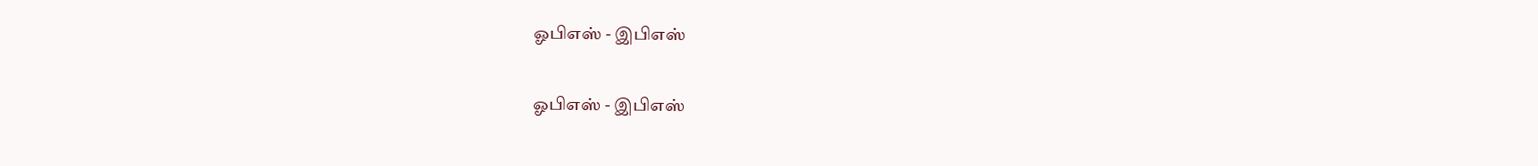ஓபிஎஸ் - இபிஎஸ்

ஓபிஎஸ் - இபிஎஸ்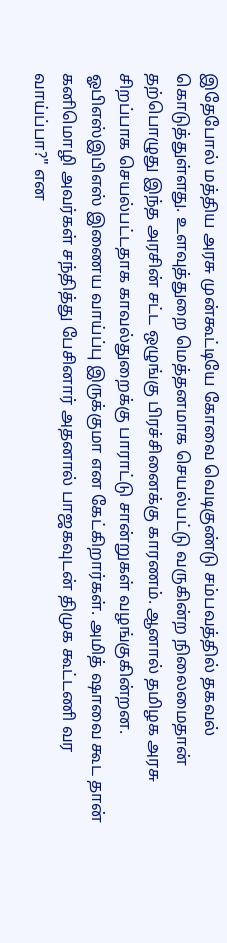இதேபோல் மத்திய அரசு முன்கூட்டியே கோவை வெடிகுண்டு சம்பவத்தில் தகவல் கொடுத்துள்ளது. உளவுத்துறை மெத்தனமாக செயல்பட்டு வருகின்ற நிலைமைதான் தற்பொழுது இந்த அரசின் சட்ட ஒழுங்கு பிரச்சினைக்கு காரணம். ஆனால் தமிழக அரசு சிறப்பாக செயல்பட்டதாக காவல்துறைக்கு பாராட்டு சான்றுகள் வழங்குகின்றன. ஓபிஎஸ்இபிஎஸ் இணைய வாய்ப்பு இருக்குமா என கேட்கிறார்கள். அமித் ஷாவை கூட தான் கனிமொழி அவர்கள் சந்தித்து பேசினார் அதனால் பாஜகவுடன் திமுக கூட்டணி வர வாய்ப்பா?" என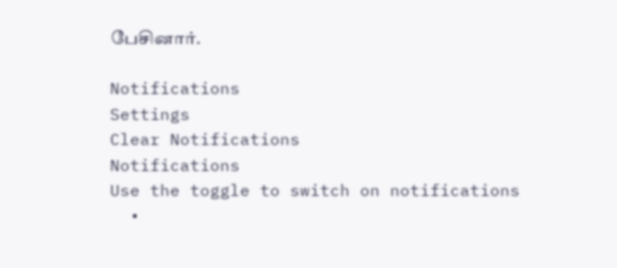பேசினார்.

Notifications
Settings
Clear Notifications
Notifications
Use the toggle to switch on notifications
  •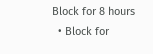Block for 8 hours
  • Block for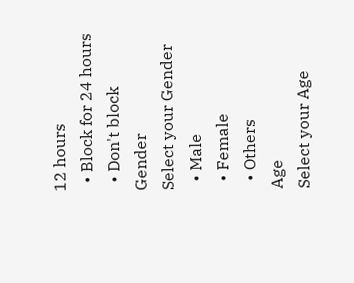12 hours
  • Block for 24 hours
  • Don't block
Gender
Select your Gender
  • Male
  • Female
  • Others
Age
Select your Age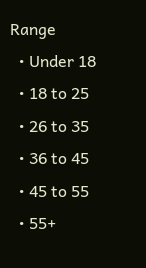Range
  • Under 18
  • 18 to 25
  • 26 to 35
  • 36 to 45
  • 45 to 55
  • 55+